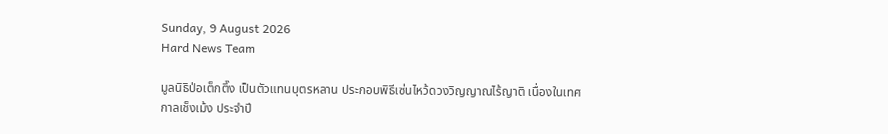Sunday, 9 August 2026
Hard News Team

มูลนิธิป่อเต็กตึ๊ง เป็นตัวแทนบุตรหลาน ประกอบพิธีเซ่นไหว้ดวงวิญญาณไร้ญาติ เนื่องในเทศกาลเช็งเม้ง ประจำปี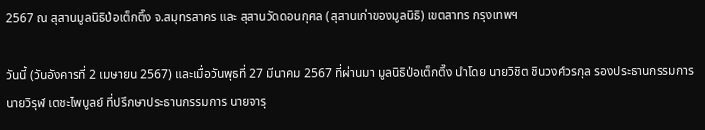2567 ณ สุสานมูลนิธิป่อเต็กตึ๊ง จ.สมุทรสาคร และ สุสานวัดดอนกุศล (สุสานเก่าของมูลนิธิ) เขตสาทร กรุงเทพฯ

วันนี้ (วันอังคารที่ 2 เมษายน 2567) และเมื่อวันพุธที่ 27 มีนาคม 2567 ที่ผ่านมา มูลนิธิป่อเต็กตึ๊ง นำโดย นายวิชิต ชินวงศ์วรกุล รองประธานกรรมการ นายวิรุฬ เตชะไพบูลย์ ที่ปรึกษาประธานกรรมการ นายจารุ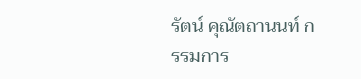รัตน์ คุณัตถานนท์ กรรมการ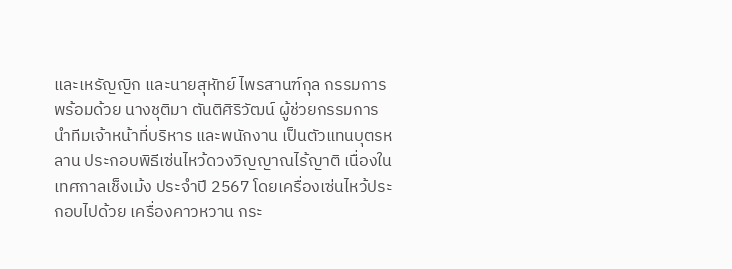และเหรัญญิก และนายสุหัทย์ ไพรสานฑ์กุล กรรมการ พร้อมด้วย นางชุติมา ตันติศิริวัฒน์ ผู้ช่วยกรรมการ  นำทีมเจ้าหน้าที่บริหาร และพนักงาน เป็นตัวแทนบุตรหลาน ประกอบพิธีเซ่นไหว้ดวงวิญญาณไร้ญาติ เนื่องในเทศกาลเช็งเม้ง ประจำปี 2567 โดยเครื่องเซ่นไหว้ประกอบไปด้วย เครื่องคาวหวาน กระ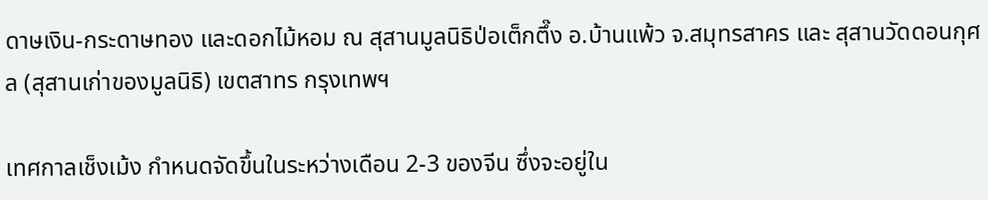ดาษเงิน-กระดาษทอง และดอกไม้หอม ณ สุสานมูลนิธิป่อเต็กตึ๊ง อ.บ้านแพ้ว จ.สมุทรสาคร และ สุสานวัดดอนกุศล (สุสานเก่าของมูลนิธิ) เขตสาทร กรุงเทพฯ

เทศกาลเช็งเม้ง กำหนดจัดขึ้นในระหว่างเดือน 2-3 ของจีน ซึ่งจะอยู่ใน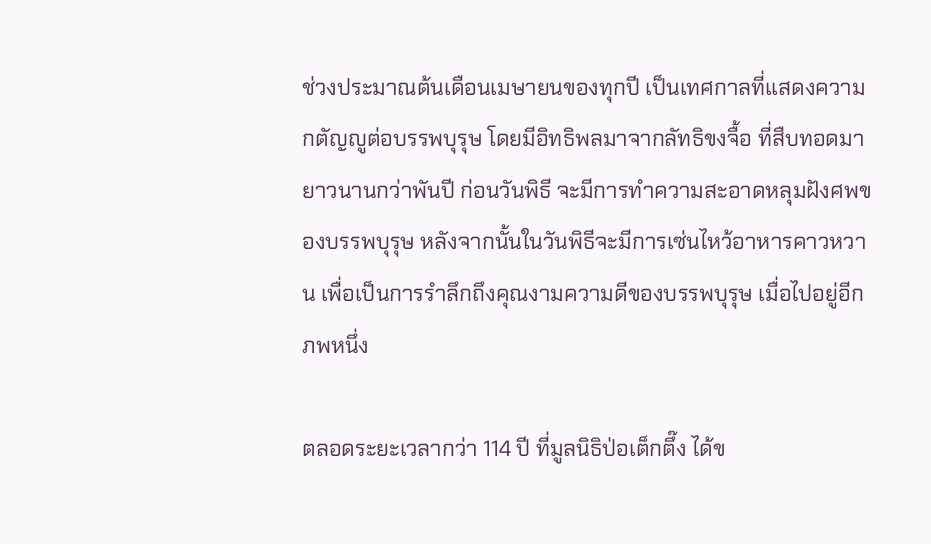ช่วงประมาณต้นเดือนเมษายนของทุกปี เป็นเทศกาลที่แสดงความกตัญญูต่อบรรพบุรุษ โดยมีอิทธิพลมาจากลัทธิขงจื้อ ที่สืบทอดมายาวนานกว่าพันปี ก่อนวันพิธี จะมีการทำความสะอาดหลุมฝังศพของบรรพบุรุษ หลังจากนั้นในวันพิธีจะมีการเซ่นไหว้อาหารคาวหวาน เพื่อเป็นการรำลึกถึงคุณงามความดีของบรรพบุรุษ เมื่อไปอยู่อีกภพหนึ่ง

ตลอดระยะเวลากว่า 114 ปี ที่มูลนิธิป่อเต็กตึ๊ง ได้ข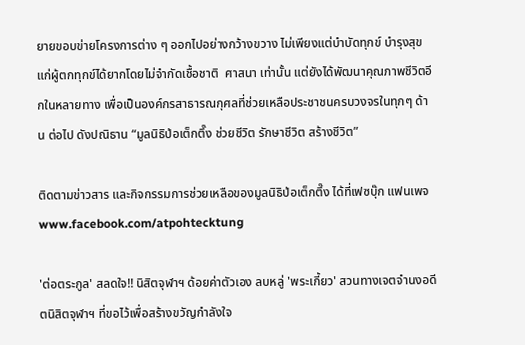ยายขอบข่ายโครงการต่าง ๆ ออกไปอย่างกว้างขวาง ไม่เพียงแต่บำบัดทุกข์ บำรุงสุข แก่ผู้ตกทุกข์ได้ยากโดยไม่จำกัดเชื้อชาติ  ศาสนา เท่านั้น แต่ยังได้พัฒนาคุณภาพชีวิตอีกในหลายทาง เพื่อเป็นองค์กรสาธารณกุศลที่ช่วยเหลือประชาชนครบวงจรในทุกๆ ด้าน ต่อไป ดังปณิธาน “มูลนิธิป่อเต็กตึ๊ง ช่วยชีวิต รักษาชีวิต สร้างชีวิต”

ติดตามข่าวสาร และกิจกรรมการช่วยเหลือของมูลนิธิป่อเต็กตึ๊ง ได้ที่เฟซบุ๊ก แฟนเพจ www.facebook.com/atpohtecktung

'ต่อตระกูล' สลดใจ!! นิสิตจุฬาฯ ด้อยค่าตัวเอง ลบหลู่ 'พระเกี้ยว' สวนทางเจตจำนงอดีตนิสิตจุฬาฯ ที่ขอไว้เพื่อสร้างขวัญกำลังใจ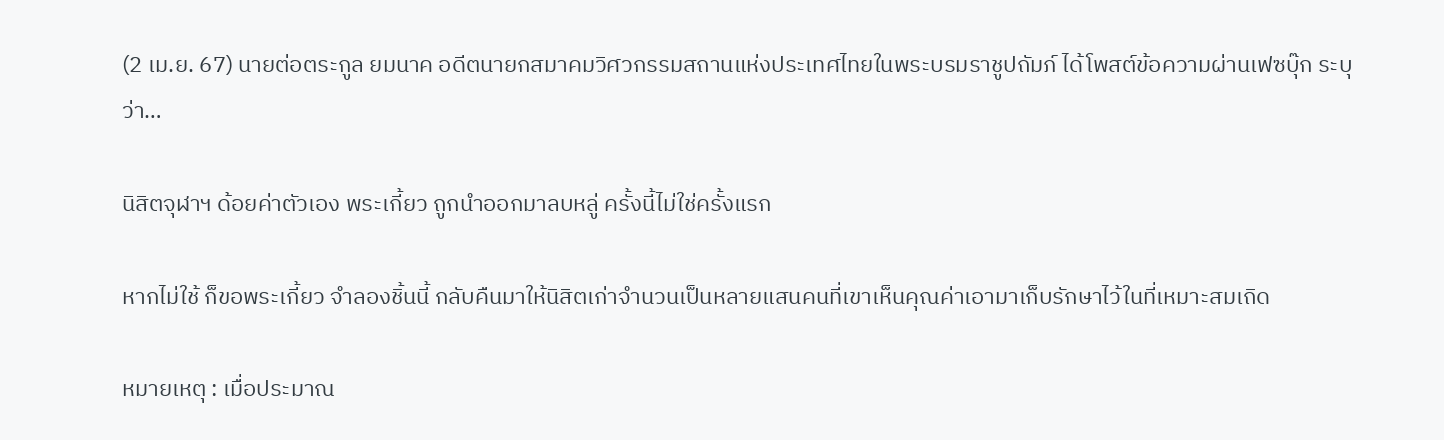(2 เม.ย. 67) นายต่อตระกูล ยมนาค อดีตนายกสมาคมวิศวกรรมสถานแห่งประเทศไทยในพระบรมราชูปถัมภ์ ได้โพสต์ข้อความผ่านเฟซบุ๊ก ระบุว่า…

นิสิตจุฬาฯ ด้อยค่าตัวเอง พระเกี้ยว ถูกนำออกมาลบหลู่ ครั้งนี้ไม่ใช่ครั้งแรก

หากไม่ใช้ ก็ขอพระเกี้ยว จำลองชิ้นนี้ กลับคืนมาให้นิสิตเก่าจำนวนเป็นหลายแสนคนที่เขาเห็นคุณค่าเอามาเก็บรักษาไว้ในที่เหมาะสมเถิด

หมายเหตุ : เมื่อประมาณ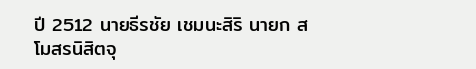ปี 2512 นายธีรชัย เชมนะสิริ นายก สโมสรนิสิตจุ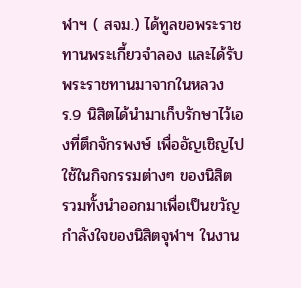ฬาฯ ( สจม.) ได้ทูลขอพระราชทานพระเกี้ยวจำลอง และได้รับพระราชทานมาจากในหลวง ร.9 นิสิตได้นำมาเก็บรักษาไว้เองที่ตึกจักรพงษ์ เพื่ออัญเชิญไปใช้ในกิจกรรมต่างๆ ของนิสิต รวมทั้งนำออกมาเพื่อเป็นขวัญกำลังใจของนิสิตจุฬาฯ ในงาน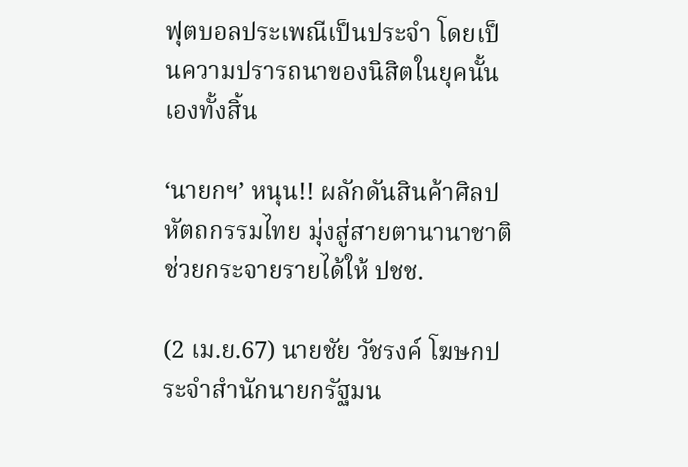ฟุตบอลประเพณีเป็นประจำ โดยเป็นความปรารถนาของนิสิตในยุคนั้นเองทั้งสิ้น

‘นายกฯ’ หนุน!! ผลักดันสินค้าศิลปหัตถกรรมไทย มุ่งสู่สายตานานาชาติ ช่วยกระจายรายได้ให้ ปชช.

(2 เม.ย.67) นายชัย วัชรงค์ โฆษกประจำสำนักนายกรัฐมน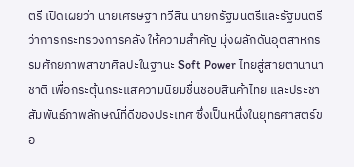ตรี เปิดเผยว่า นายเศรษฐา ทวีสิน นายกรัฐมนตรีและรัฐมนตรีว่าการกระทรวงการคลัง ให้ความสำคัญ มุ่งผลักดันอุตสาหกรรมศักยภาพสาขาศิลปะในฐานะ Soft Power ไทยสู่สายตานานาชาติ เพื่อกระตุ้นกระแสความนิยมชื่นชอบสินค้าไทย และประชาสัมพันธ์ภาพลักษณ์ที่ดีของประเทศ ซึ่งเป็นหนึ่งในยุทธศาสตร์ขอ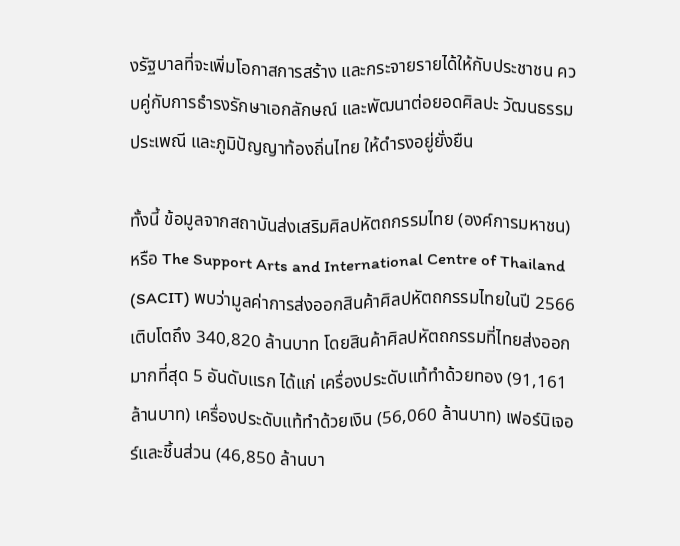งรัฐบาลที่จะเพิ่มโอกาสการสร้าง และกระจายรายได้ให้กับประชาชน ควบคู่กับการธำรงรักษาเอกลักษณ์ และพัฒนาต่อยอดศิลปะ วัฒนธรรม ประเพณี และภูมิปัญญาท้องถิ่นไทย ให้ดำรงอยู่ยั่งยืน

ทั้งนี้ ข้อมูลจากสถาบันส่งเสริมศิลปหัตถกรรมไทย (องค์การมหาชน) หรือ The Support Arts and International Centre of Thailand (SACIT) พบว่ามูลค่าการส่งออกสินค้าศิลปหัตถกรรมไทยในปี 2566 เติบโตถึง 340,820 ล้านบาท โดยสินค้าศิลปหัตถกรรมที่ไทยส่งออกมากที่สุด 5 อันดับแรก ได้แก่ เครื่องประดับแท้ทำด้วยทอง (91,161 ล้านบาท) เครื่องประดับแท้ทำด้วยเงิน (56,060 ล้านบาท) เฟอร์นิเจอร์และชิ้นส่วน (46,850 ล้านบา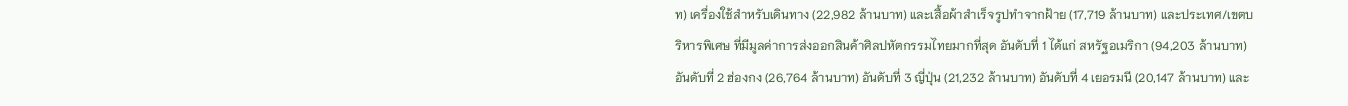ท) เครื่องใช้สำหรับเดินทาง (22,982 ล้านบาท) และเสื้อผ้าสำเร็จรูปทำจากฝ้าย (17,719 ล้านบาท) และประเทศ/เขตบริหารพิเศษ ที่มีมูลค่าการส่งออกสินค้าศิลปหัตกรรมไทยมากที่สุด อันดับที่ 1 ได้แก่ สหรัฐอเมริกา (94,203 ล้านบาท) อันดับที่ 2 ฮ่องกง (26,764 ล้านบาท) อันดับที่ 3 ญี่ปุ่น (21,232 ล้านบาท) อันดับที่ 4 เยอรมนี (20,147 ล้านบาท) และ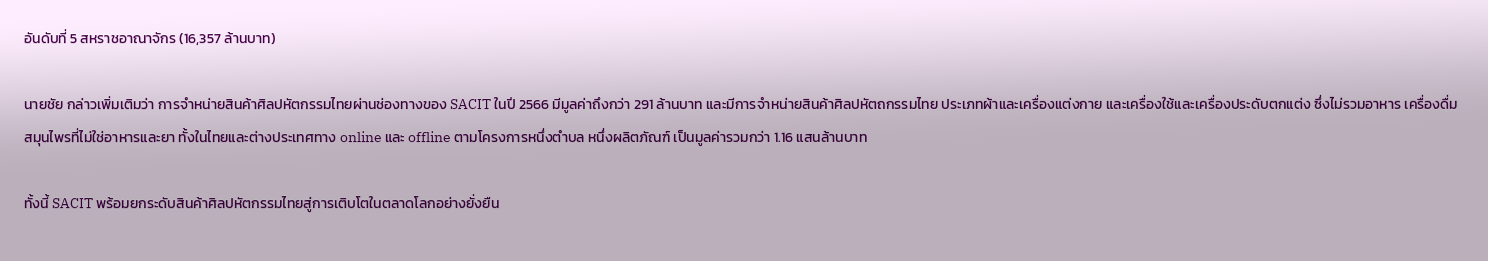อันดับที่ 5 สหราชอาณาจักร (16,357 ล้านบาท)

นายชัย กล่าวเพิ่มเติมว่า การจำหน่ายสินค้าศิลปหัตกรรมไทยผ่านช่องทางของ SACIT ในปี 2566 มีมูลค่าถึงกว่า 291 ล้านบาท และมีการจำหน่ายสินค้าศิลปหัตถกรรมไทย ประเภทผ้าและเครื่องแต่งกาย และเครื่องใช้และเครื่องประดับตกแต่ง ซึ่งไม่รวมอาหาร เครื่องดื่ม สมุนไพรที่ไม่ใช่อาหารและยา ทั้งในไทยและต่างประเทศทาง online และ offline ตามโครงการหนึ่งตำบล หนึ่งผลิตภัณฑ์ เป็นมูลค่ารวมกว่า 1.16 แสนล้านบาท

ทั้งนี้ SACIT พร้อมยกระดับสินค้าศิลปหัตกรรมไทยสู่การเติบโตในตลาดโลกอย่างยั่งยืน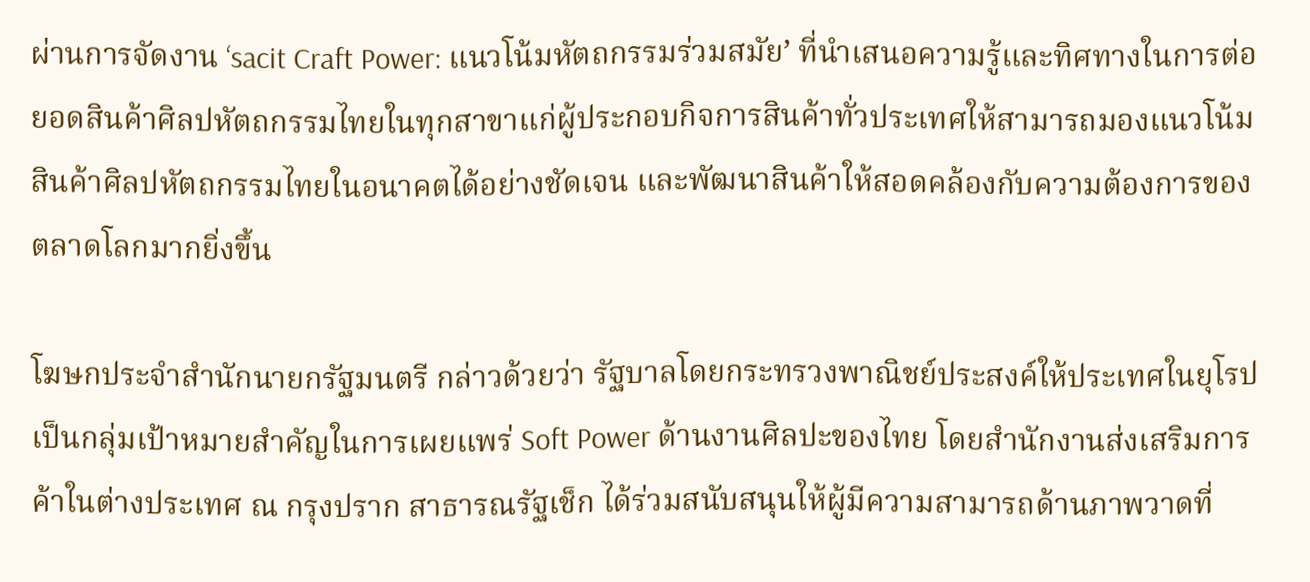ผ่านการจัดงาน ‘sacit Craft Power: แนวโน้มหัตถกรรมร่วมสมัย’ ที่นำเสนอความรู้และทิศทางในการต่อยอดสินค้าศิลปหัตถกรรมไทยในทุกสาขาแก่ผู้ประกอบกิจการสินค้าทั่วประเทศให้สามารถมองแนวโน้มสินค้าศิลปหัตถกรรมไทยในอนาคตได้อย่างชัดเจน และพัฒนาสินค้าให้สอดคล้องกับความต้องการของตลาดโลกมากยิ่งขึ้น

โฆษกประจำสำนักนายกรัฐมนตรี กล่าวด้วยว่า รัฐบาลโดยกระทรวงพาณิชย์ประสงค์ให้ประเทศในยุโรป เป็นกลุ่มเป้าหมายสำคัญในการเผยแพร่ Soft Power ด้านงานศิลปะของไทย โดยสำนักงานส่งเสริมการค้าในต่างประเทศ ณ กรุงปราก สาธารณรัฐเช็ก ได้ร่วมสนับสนุนให้ผู้มีความสามารถด้านภาพวาดที่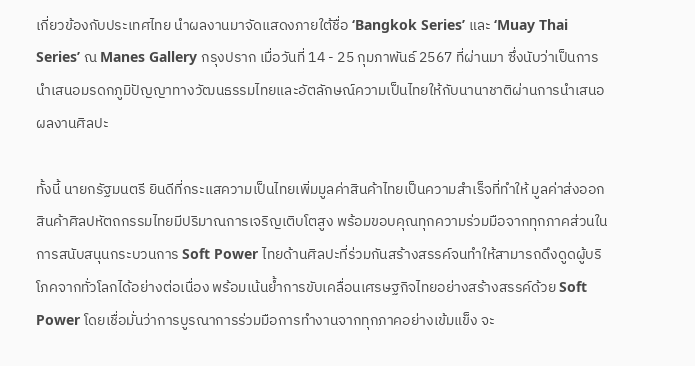เกี่ยวข้องกับประเทศไทย นำผลงานมาจัดแสดงภายใต้ชื่อ ‘Bangkok Series’ และ ‘Muay Thai Series’ ณ Manes Gallery กรุงปราก เมื่อวันที่ 14 - 25 กุมภาพันธ์ 2567 ที่ผ่านมา ซึ่งนับว่าเป็นการนำเสนอมรดกภูมิปัญญาทางวัฒนธรรมไทยและอัตลักษณ์ความเป็นไทยให้กับนานาชาติผ่านการนำเสนอผลงานศิลปะ

ทั้งนี้ นายกรัฐมนตรี ยินดีที่กระแสความเป็นไทยเพิ่มมูลค่าสินค้าไทยเป็นความสำเร็จที่ทำให้ มูลค่าส่งออกสินค้าศิลปหัตถกรรมไทยมีปริมาณการเจริญเติบโตสูง พร้อมขอบคุณทุกความร่วมมือจากทุกภาคส่วนในการสนับสนุนกระบวนการ Soft Power ไทยด้านศิลปะที่ร่วมกันสร้างสรรค์จนทำให้สามารถดึงดูดผู้บริโภคจากทั่วโลกได้อย่างต่อเนื่อง พร้อมเน้นย้ำการขับเคลื่อนเศรษฐกิจไทยอย่างสร้างสรรค์ด้วย Soft Power โดยเชื่อมั่นว่าการบูรณาการร่วมมือการทำงานจากทุกภาคอย่างเข้มแข็ง จะ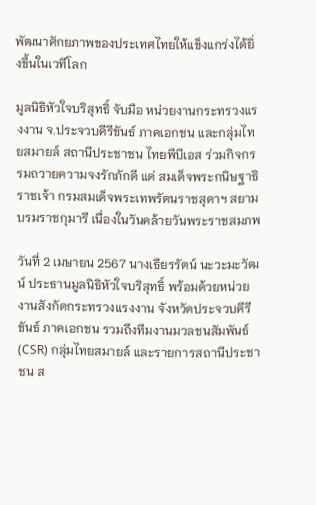พัฒนาศักยภาพของประเทศไทยให้แข็งแกร่งได้ยิ่งขึ้นในเวทีโลก

มูลนิธิหัวใจบริสุทธิ์ จับมือ หน่วยงานกระทรวงแรงงาน จ.ประจวบคีรีขันธ์ ภาคเอกชน และกลุ่มไทยสมายล์ สถานีประชาชน ไทยพีบีเอส ร่วมกิจกรรมถวายความจงรักภักดี แด่ สมเด็จพระกนิษฐาธิราชเจ้า กรมสมเด็จพระเทพรัตนราชสุดาฯ สยามบรมราชกุมารี เนื่องในวันคล้ายวันพระราชสมภพ

วันที่ 2 เมษายน 2567 นางเธียรรัตน์ นะวะมะวัฒน์ ประธานมูลนิธิหัวใจบริสุทธิ์ พร้อมด้วยหน่วยงานสังกัดกระทรวงแรงงาน จังหวัดประจวบคีรีขันธ์ ภาคเอกชน รวมถึงทีมงานมวลชนสัมพันธ์ (CSR) กลุ่มไทยสมายล์ และรายการสถานีประชาชน ส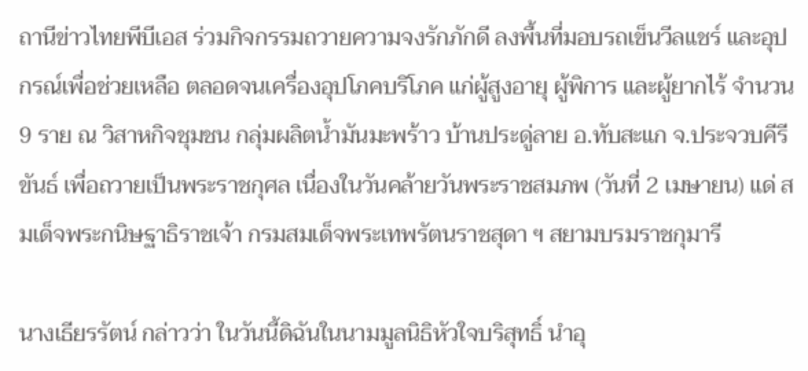ถานีข่าวไทยพีบีเอส ร่วมกิจกรรมถวายความจงรักภักดี ลงพื้นที่มอบรถเข็นวีลแชร์ และอุปกรณ์เพื่อช่วยเหลือ ตลอดจนเครื่องอุปโภคบริโภค แก่ผู้สูงอายุ ผู้พิการ และผู้ยากไร้ จำนวน 9 ราย ณ วิสาหกิจชุมชน กลุ่มผลิตน้ำมันมะพร้าว บ้านประดู่ลาย อ.ทับสะแก จ.ประจวบคีรีขันธ์ เพื่อถวายเป็นพระราชกุศล เนื่องในวันคล้ายวันพระราชสมภพ (วันที่ 2 เมษายน) แด่ สมเด็จพระกนิษฐาธิราชเจ้า กรมสมเด็จพระเทพรัตนราชสุดา ฯ สยามบรมราชกุมารี

นางเธียรรัตน์ กล่าวว่า ในวันนี้ดิฉันในนามมูลนิธิหัวใจบริสุทธิ์ นำอุ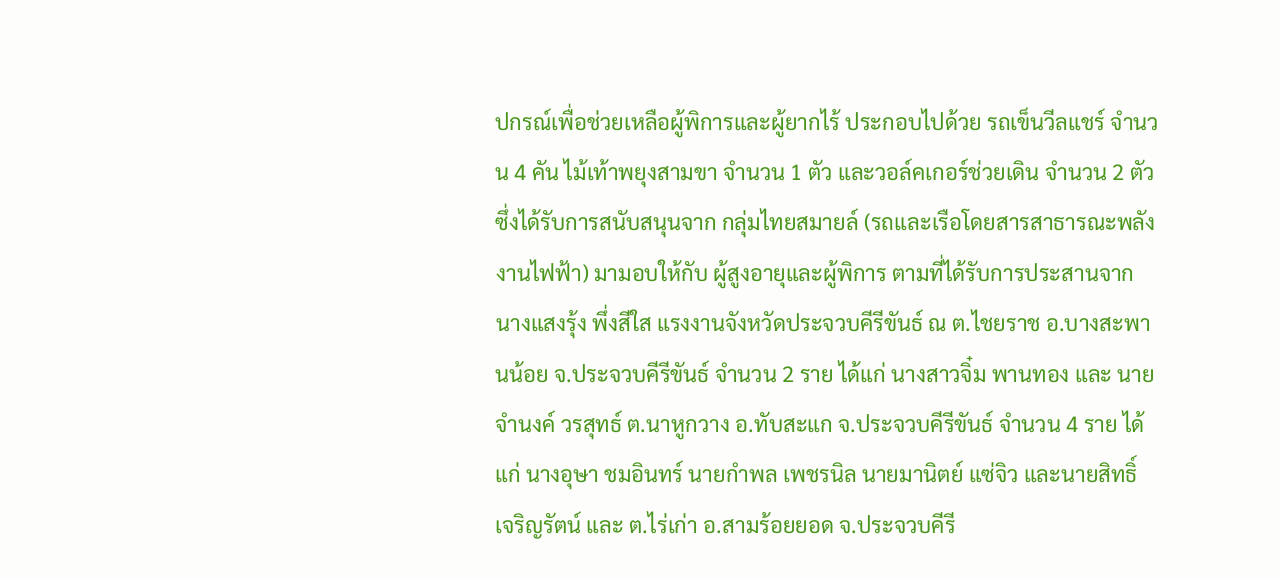ปกรณ์เพื่อช่วยเหลือผู้พิการและผู้ยากไร้ ประกอบไปด้วย รถเข็นวีลแชร์ จำนวน 4 คัน ไม้เท้าพยุงสามขา จำนวน 1 ตัว และวอล์คเกอร์ช่วยเดิน จำนวน 2 ตัว ซึ่งได้รับการสนับสนุนจาก กลุ่มไทยสมายล์ (รถและเรือโดยสารสาธารณะพลังงานไฟฟ้า) มามอบให้กับ ผู้สูงอายุและผู้พิการ ตามที่ได้รับการประสานจาก นางแสงรุ้ง พึ่งสีใส แรงงานจังหวัดประจวบคีรีขันธ์ ณ ต.ไชยราช อ.บางสะพานน้อย จ.ประจวบคีรีขันธ์ จำนวน 2 ราย ได้แก่ นางสาวจิ๋ม พานทอง และ นายจำนงค์ วรสุทธ์ ต.นาหูกวาง อ.ทับสะแก จ.ประจวบคีรีขันธ์ จำนวน 4 ราย ได้แก่ นางอุษา ชมอินทร์ นายกำพล เพชรนิล นายมานิตย์ แซ่จิว และนายสิทธิ์ เจริญรัตน์ และ ต.ไร่เก่า อ.สามร้อยยอด จ.ประจวบคีรี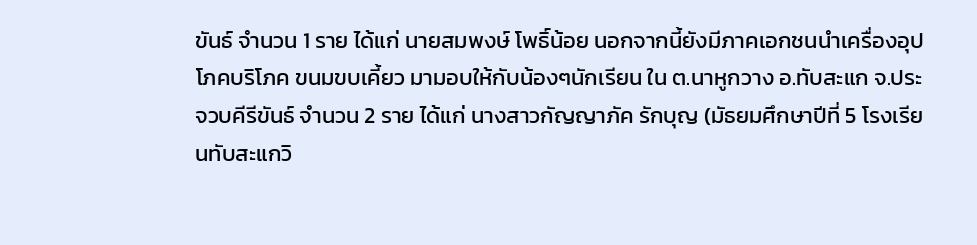ขันธ์ จำนวน 1 ราย ได้แก่ นายสมพงษ์ โพธิ์น้อย นอกจากนี้ยังมีภาคเอกชนนำเครื่องอุปโภคบริโภค ขนมขบเคี้ยว มามอบให้กับน้องๆนักเรียน ใน ต.นาหูกวาง อ.ทับสะแก จ.ประจวบคีรีขันธ์ จำนวน 2 ราย ได้แก่ นางสาวกัญญาภัค รักบุญ (มัธยมศึกษาปีที่ 5 โรงเรียนทับสะแกวิ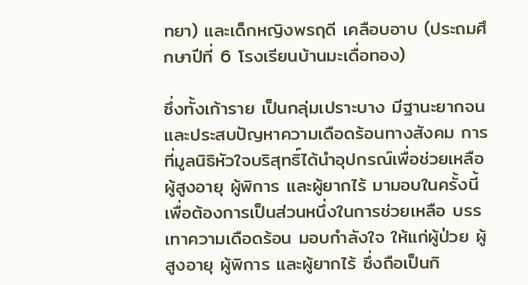ทยา) และเด็กหญิงพรฤดี เคลือบอาบ (ประถมศึกษาปีที่ 6 โรงเรียนบ้านมะเดื่อทอง)

ซึ่งทั้งเก้าราย เป็นกลุ่มเปราะบาง มีฐานะยากจน และประสบปัญหาความเดือดร้อนทางสังคม การที่มูลนิธิหัวใจบริสุทธิ์ได้นำอุปกรณ์เพื่อช่วยเหลือผู้สูงอายุ ผู้พิการ และผู้ยากไร้ มามอบในครั้งนี้ เพื่อต้องการเป็นส่วนหนึ่งในการช่วยเหลือ บรรเทาความเดือดร้อน มอบกำลังใจ ให้แก่ผู้ป่วย ผู้สูงอายุ ผู้พิการ และผู้ยากไร้ ซึ่งถือเป็นกิ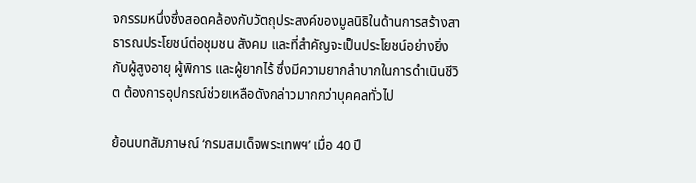จกรรมหนึ่งซึ่งสอดคล้องกับวัตถุประสงค์ของมูลนิธิในด้านการสร้างสาธารณประโยชน์ต่อชุมชน สังคม และที่สำคัญจะเป็นประโยชน์อย่างยิ่งกับผู้สูงอายุ ผู้พิการ และผู้ยากไร้ ซึ่งมีความยากลำบากในการดำเนินชีวิต ต้องการอุปกรณ์ช่วยเหลือดังกล่าวมากกว่าบุคคลทั่วไป

ย้อนบทสัมภาษณ์ ‘กรมสมเด็จพระเทพฯ’ เมื่อ 40 ปี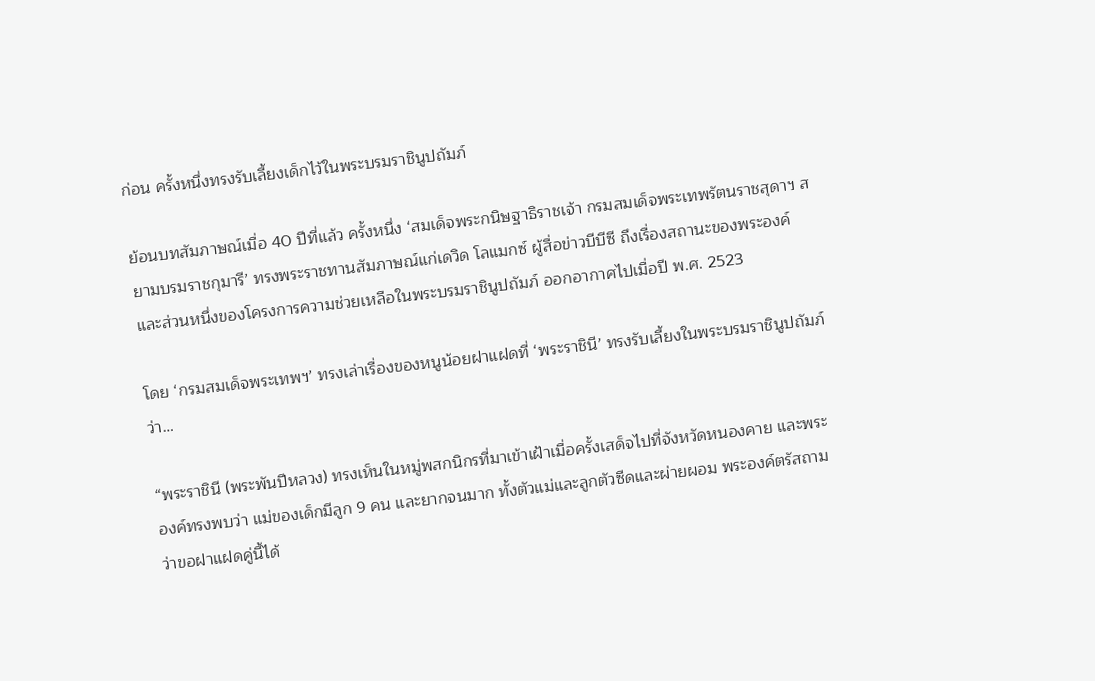ก่อน ครั้งหนึ่งทรงรับเลี้ยงเด็กไว้ในพระบรมราชินูปถัมภ์

ย้อนบทสัมภาษณ์เมื่อ 40 ปีที่แล้ว ครั้งหนึ่ง ‘สมเด็จพระกนิษฐาธิราชเจ้า กรมสมเด็จพระเทพรัตนราชสุดาฯ สยามบรมราชกุมารี’ ทรงพระราชทานสัมภาษณ์แก่เดวิด โลแมกซ์ ผู้สื่อข่าวบีบีซี ถึงเรื่องสถานะของพระองค์ และส่วนหนึ่งของโครงการความช่วยเหลือในพระบรมราชินูปถัมภ์ ออกอากาศไปเมื่อปี พ.ศ. 2523

โดย ‘กรมสมเด็จพระเทพฯ’ ทรงเล่าเรื่องของหนูน้อยฝาแฝดที่ ‘พระราชินี’ ทรงรับเลี้ยงในพระบรมราชินูปถัมภ์ ว่า…

“พระราชินี (พระพันปีหลวง) ทรงเห็นในหมู่พสกนิกรที่มาเข้าเฝ้าเมื่อครั้งเสด็จไปที่จังหวัดหนองคาย และพระองค์ทรงพบว่า แม่ของเด็กมีลูก 9 คน และยากจนมาก ทั้งตัวแม่และลูกตัวซีดและผ่ายผอม พระองค์ตรัสถามว่าขอฝาแฝดคู่นี้ได้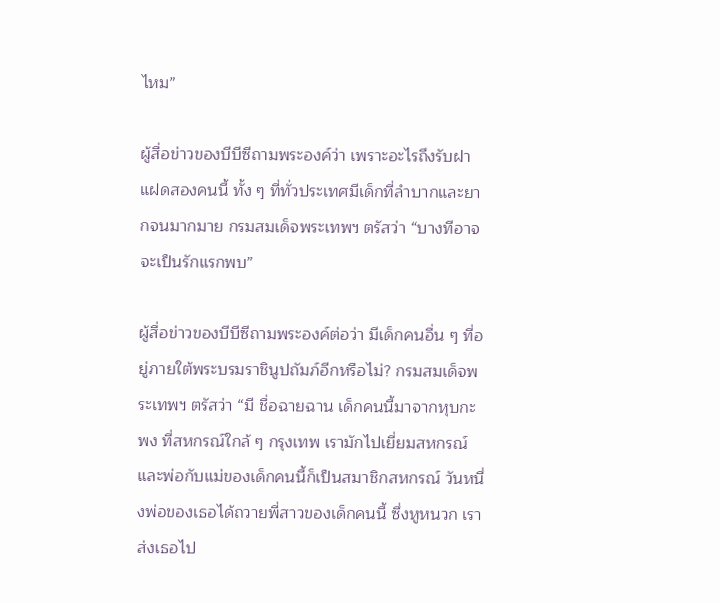ไหม”

ผู้สื่อข่าวของบีบีซีถามพระองค์ว่า เพราะอะไรถึงรับฝาแฝดสองคนนี้ ทั้ง ๆ ที่ทั่วประเทศมีเด็กที่ลำบากและยากจนมากมาย กรมสมเด็จพระเทพฯ ตรัสว่า “บางทีอาจจะเป็นรักแรกพบ”

ผู้สื่อข่าวของบีบีซีถามพระองค์ต่อว่า มีเด็กคนอื่น ๆ ที่อยู่ภายใต้พระบรมราชินูปถัมภ์อีกหรือไม่? กรมสมเด็จพระเทพฯ ตรัสว่า “มี ชื่อฉายฉาน เด็กคนนี้มาจากหุบกะพง ที่สหกรณ์ใกล้ ๆ กรุงเทพ เรามักไปเยี่ยมสหกรณ์ และพ่อกับแม่ของเด็กคนนี้ก็เป็นสมาชิกสหกรณ์ วันหนึ่งพ่อของเธอได้ถวายพี่สาวของเด็กคนนี้ ซึ่งหูหนวก เราส่งเธอไป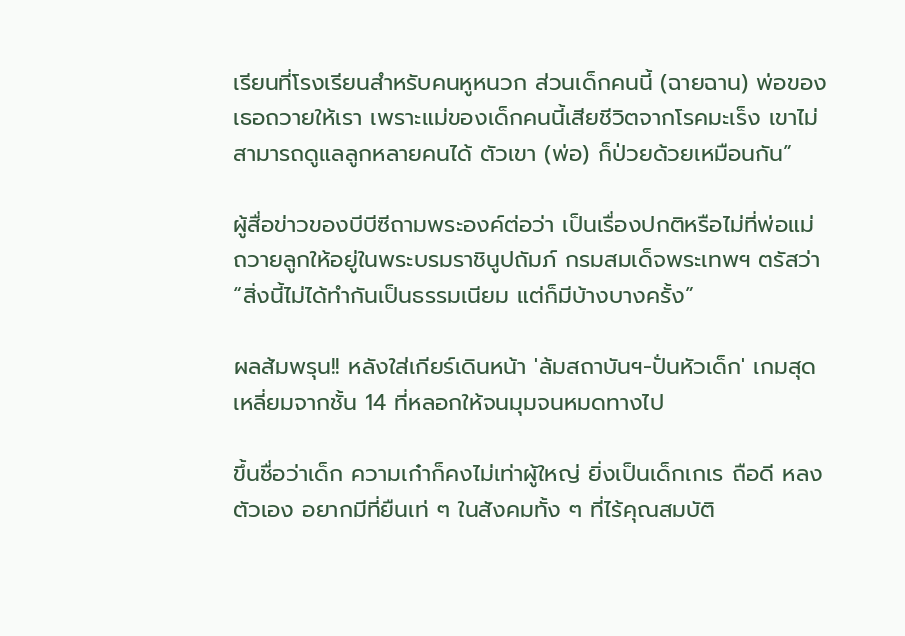เรียนที่โรงเรียนสำหรับคนหูหนวก ส่วนเด็กคนนี้ (ฉายฉาน) พ่อของเธอถวายให้เรา เพราะแม่ของเด็กคนนี้เสียชีวิตจากโรคมะเร็ง เขาไม่สามารถดูแลลูกหลายคนได้ ตัวเขา (พ่อ) ก็ป่วยด้วยเหมือนกัน”

ผู้สื่อข่าวของบีบีซีถามพระองค์ต่อว่า เป็นเรื่องปกติหรือไม่ที่พ่อแม่ถวายลูกให้อยู่ในพระบรมราชินูปถัมภ์ กรมสมเด็จพระเทพฯ ตรัสว่า “สิ่งนี้ไม่ได้ทำกันเป็นธรรมเนียม แต่ก็มีบ้างบางครั้ง”

ผลส้มพรุน!! หลังใส่เกียร์เดินหน้า 'ล้มสถาบันฯ-ปั่นหัวเด็ก' เกมสุดเหลี่ยมจากชั้น 14 ที่หลอกให้จนมุมจนหมดทางไป

ขึ้นชื่อว่าเด็ก ความเก๋าก็คงไม่เท่าผู้ใหญ่ ยิ่งเป็นเด็กเกเร ถือดี หลงตัวเอง อยากมีที่ยืนเท่ ๆ ในสังคมทั้ง ๆ ที่ไร้คุณสมบัติ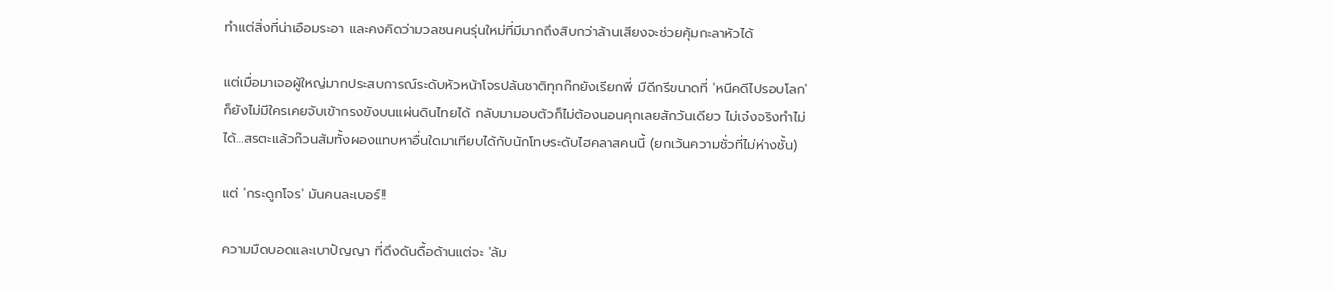ทำแต่สิ่งที่น่าเอือมระอา และคงคิดว่ามวลชนคนรุ่นใหม่ที่มีมากถึงสิบกว่าล้านเสียงจะช่วยคุ้มกะลาหัวได้

แต่เมื่อมาเจอผู้ใหญ่มากประสบการณ์ระดับหัวหน้าโจรปล้นชาติทุกก๊กยังเรียกพี่ มีดีกรีขนาดที่ 'หนีคดีไปรอบโลก' ก็ยังไม่มีใครเคยจับเข้ากรงขังบนแผ่นดินไทยได้ กลับมามอบตัวก็ไม่ต้องนอนคุกเลยสักวันเดียว ไม่เจ๋งจริงทำไม่ได้…สรตะแล้วก๊วนส้มทั้งผองแทบหาอื่นใดมาเทียบได้กับนักโทษระดับไฮคลาสคนนี้ (ยกเว้นความชั่วที่ไม่ห่างชั้น)

แต่ 'กระดูกโจร' มันคนละเบอร์!!

ความมืดบอดและเบาปัญญา ที่ดึงดันดื้อด้านแต่จะ 'ล้ม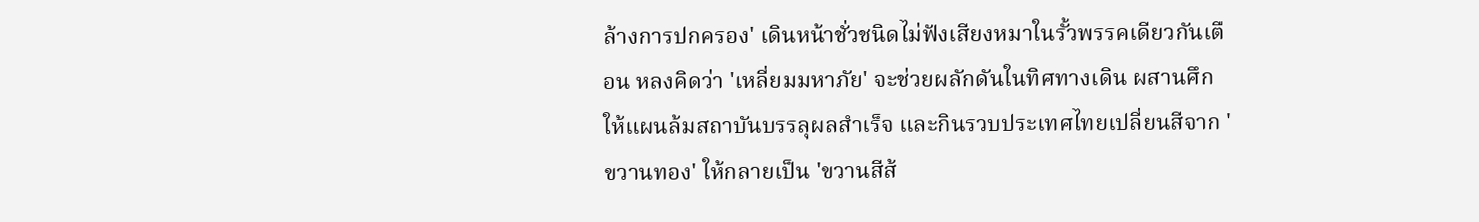ล้างการปกครอง' เดินหน้าชั่วชนิดไม่ฟังเสียงหมาในรั้วพรรคเดียวกันเตือน หลงคิดว่า 'เหลี่ยมมหาภัย' จะช่วยผลักดันในทิศทางเดิน ผสานศึกให้แผนล้มสถาบันบรรลุผลสำเร็จ และกินรวบประเทศไทยเปลี่ยนสีจาก 'ขวานทอง' ให้กลายเป็น 'ขวานสีส้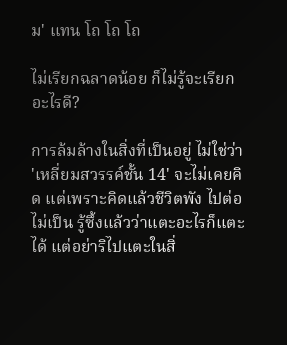ม' แทน โถ โถ โถ

ไม่เรียกฉลาดน้อย ก็ไม่รู้จะเรียกอะไรดี?

การล้มล้างในสิ่งที่เป็นอยู่ ไม่ใช่ว่า 'เหลี่ยมสวรรค์ชั้น 14' จะไม่เคยคิด แต่เพราะคิดแล้วชีวิตพัง ไปต่อไม่เป็น รู้ซึ้งแล้วว่าแตะอะไรก็แตะได้ แต่อย่าริไปแตะในสิ่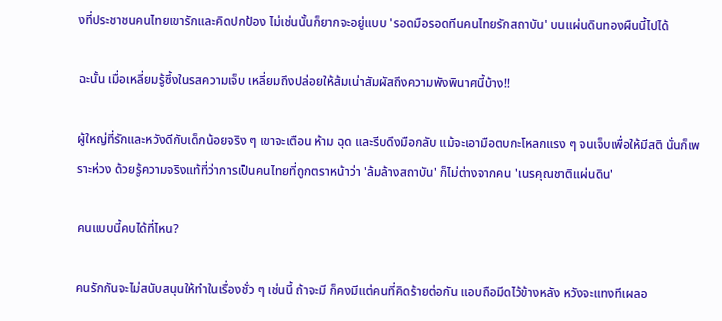งที่ประชาชนคนไทยเขารักและคิดปกป้อง ไม่เช่นนั้นก็ยากจะอยู่แบบ 'รอดมือรอดทีนคนไทยรักสถาบัน' บนแผ่นดินทองผืนนี้ไปได้

ฉะนั้น เมื่อเหลี่ยมรู้ซึ้งในรสความเจ็บ เหลี่ยมถึงปล่อยให้ส้มเน่าสัมผัสถึงความพังพินาศนี้บ้าง!!

ผู้ใหญ่ที่รักและหวังดีกับเด็กน้อยจริง ๆ เขาจะเตือน ห้าม ฉุด และรีบดึงมือกลับ แม้จะเอามือตบกะโหลกแรง ๆ จนเจ็บเพื่อให้มีสติ นั่นก็เพราะห่วง ด้วยรู้ความจริงแท้ที่ว่าการเป็นคนไทยที่ถูกตราหน้าว่า 'ล้มล้างสถาบัน' ก็ไม่ต่างจากคน 'เนรคุณชาติแผ่นดิน'

คนแบบนี้คบได้ที่ไหน?

คนรักกันจะไม่สนับสนุนให้ทำในเรื่องชั่ว ๆ เช่นนี้ ถ้าจะมี ก็คงมีแต่คนที่คิดร้ายต่อกัน แอบถือมีดไว้ข้างหลัง หวังจะแทงทีเผลอ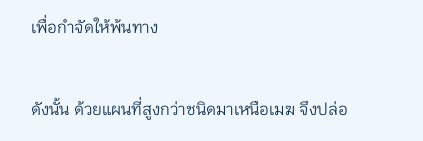เพื่อกำจัดให้พ้นทาง

ดังนั้น ด้วยแผนที่สูงกว่าชนิดมาเหนือเมฆ จึงปล่อ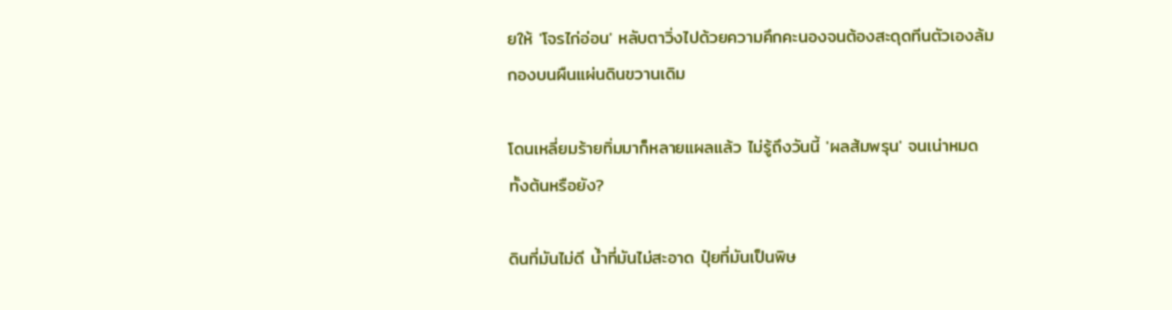ยให้ 'โจรไก่อ่อน' หลับตาวิ่งไปด้วยความคึกคะนองจนต้องสะดุดทีนตัวเองล้มกองบนผืนแผ่นดินขวานเดิม

โดนเหลี่ยมร้ายทิ่มมาก็หลายแผลแล้ว ไม่รู้ถึงวันนี้ 'ผลส้มพรุน' จนเน่าหมดทั้งต้นหรือยัง?

ดินที่มันไม่ดี น้ำที่มันไม่สะอาด ปุ๋ยที่มันเป็นพิษ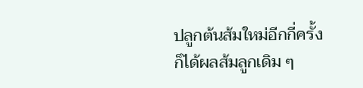ปลูกต้นส้มใหม่อีกกี่ครั้ง ก็ได้ผลส้มลูกเดิม ๆ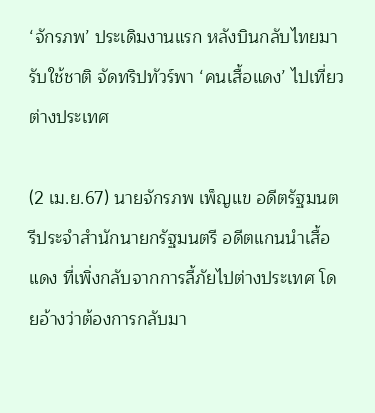‘จักรภพ’ ประเดิมงานแรก หลังบินกลับไทยมารับใช้ชาติ จัดทริปทัวร์พา ‘คนเสื้อแดง’ ไปเที่ยวต่างประเทศ

(2 เม.ย.67) นายจักรภพ เพ็ญแข อดีตรัฐมนตรีประจำสำนักนายกรัฐมนตรี อดีตแกนนำเสื้อแดง ที่เพิ่งกลับจากการลี้ภัยไปต่างประเทศ โดยอ้างว่าต้องการกลับมา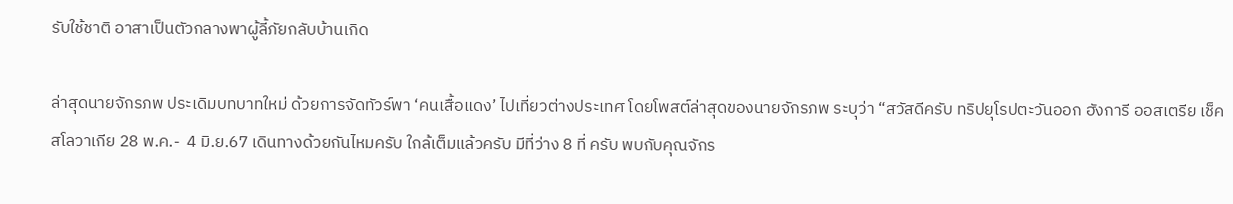รับใช้ชาติ อาสาเป็นตัวกลางพาผู้ลี้ภัยกลับบ้านเกิด

ล่าสุดนายจักรภพ ประเดิมบทบาทใหม่ ด้วยการจัดทัวร์พา ‘คนเสื้อแดง’ ไปเที่ยวต่างประเทศ โดยโพสต์ล่าสุดของนายจักรภพ ระบุว่า “สวัสดีครับ ทริปยุโรปตะวันออก ฮังการี ออสเตรีย เช็ค สโลวาเกีย 28 พ.ค.-  4 มิ.ย.67 เดินทางด้วยกันไหมครับ ใกล้เต็มแล้วครับ มีที่ว่าง 8 ที่ ครับ พบกับคุณจักร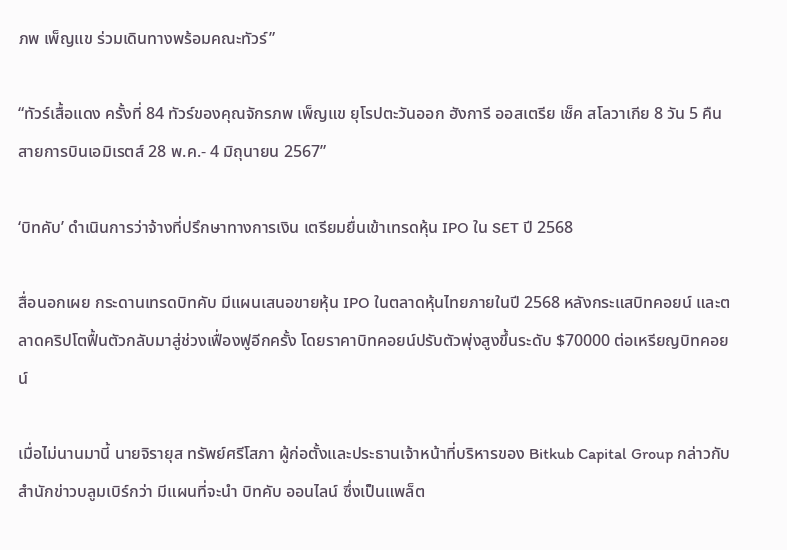ภพ เพ็ญแข ร่วมเดินทางพร้อมคณะทัวร์”

“ทัวร์เสื้อแดง ครั้งที่ 84 ทัวร์ของคุณจักรภพ เพ็ญแข ยุโรปตะวันออก ฮังการี ออสเตรีย เช็ค สโลวาเกีย 8 วัน 5 คืน สายการบินเอมิเรตส์ 28 พ.ค.- 4 มิถุนายน 2567”

‘บิทคับ’ ดำเนินการว่าจ้างที่ปรึกษาทางการเงิน เตรียมยื่นเข้าเทรดหุ้น IPO ใน SET ปี 2568

สื่อนอกเผย กระดานเทรดบิทคับ มีแผนเสนอขายหุ้น IPO ในตลาดหุ้นไทยภายในปี 2568 หลังกระแสบิทคอยน์ และตลาดคริปโตฟื้นตัวกลับมาสู่ช่วงเฟื่องฟูอีกครั้ง โดยราคาบิทคอยน์ปรับตัวพุ่งสูงขึ้นระดับ $70000 ต่อเหรียญบิทคอยน์

เมื่อไม่นานมานี้ นายจิรายุส ทรัพย์ศรีโสภา ผู้ก่อตั้งและประธานเจ้าหน้าที่บริหารของ Bitkub Capital Group กล่าวกับสำนักข่าวบลูมเบิร์กว่า มีแผนที่จะนำ บิทคับ ออนไลน์ ซึ่งเป็นแพล็ต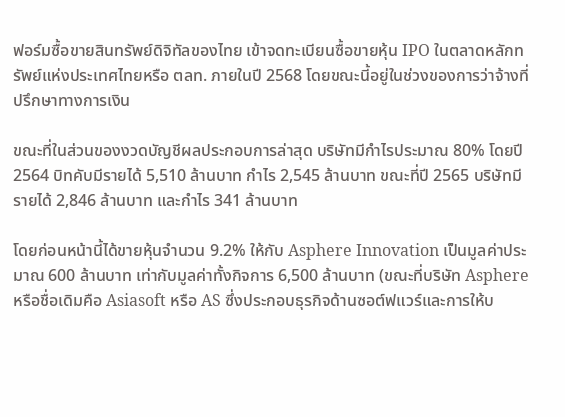ฟอร์มซื้อขายสินทรัพย์ดิจิทัลของไทย เข้าจดทะเบียนซื้อขายหุ้น IPO ในตลาดหลักทรัพย์แห่งประเทศไทยหรือ ตลท. ภายในปี 2568 โดยขณะนี้อยู่ในช่วงของการว่าจ้างที่ปรึกษาทางการเงิน

ขณะที่ในส่วนของงวดบัญชีผลประกอบการล่าสุด บริษัทมีกำไรประมาณ 80% โดยปี 2564 บิทคับมีรายได้ 5,510 ล้านบาท กำไร 2,545 ล้านบาท ขณะที่ปี 2565 บริษัทมีรายได้ 2,846 ล้านบาท และกำไร 341 ล้านบาท

โดยก่อนหน้านี้ได้ขายหุ้นจำนวน 9.2% ให้กับ Asphere Innovation เป็นมูลค่าประมาณ 600 ล้านบาท เท่ากับมูลค่าทั้งกิจการ 6,500 ล้านบาท (ขณะที่บริษัท Asphere หรือชื่อเดิมคือ Asiasoft หรือ AS ซึ่งประกอบธุรกิจด้านซอต์ฟแวร์และการให้บ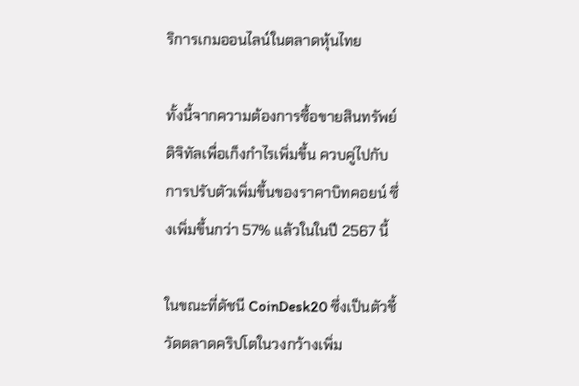ริการเกมออนไลน์ในตลาดหุ้นไทย

ทั้งนี้จากความต้องการซื้อขายสินทรัพย์ดิจิทัลเพื่อเก็งกำไรเพิ่มขึ้น ควบคู่ไปกับการปรับตัวเพิ่มขึ้นของราคาบิทคอยน์ ซึ่งเพิ่มขึ้นกว่า 57% แล้วในในปี 2567 นี้

ในขณะที่ดัชนี CoinDesk20 ซึ่งเป็นตัวชี้วัดตลาดคริปโตในวงกว้างเพิ่ม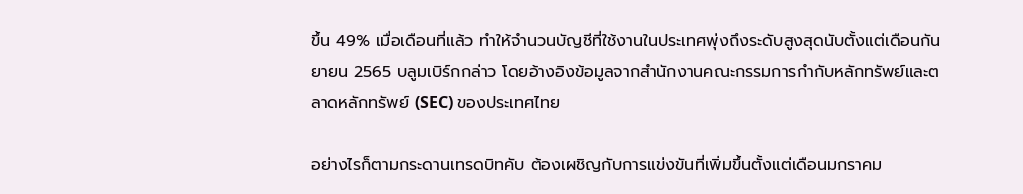ขึ้น 49% เมื่อเดือนที่แล้ว ทำให้จำนวนบัญชีที่ใช้งานในประเทศพุ่งถึงระดับสูงสุดนับตั้งแต่เดือนกันยายน 2565 บลูมเบิร์กกล่าว โดยอ้างอิงข้อมูลจากสำนักงานคณะกรรมการกำกับหลักทรัพย์และตลาดหลักทรัพย์ (SEC) ของประเทศไทย

อย่างไรก็ตามกระดานเทรดบิทคับ ต้องเผชิญกับการแข่งขันที่เพิ่มขึ้นตั้งแต่เดือนมกราคม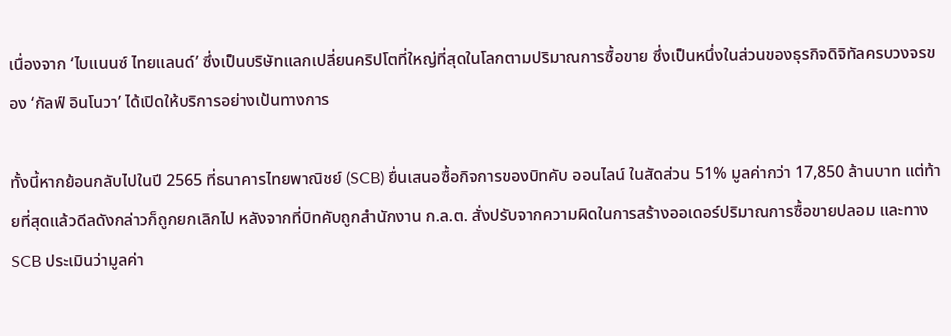เนื่องจาก ‘ไบแนนซ์ ไทยแลนด์’ ซึ่งเป็นบริษัทแลกเปลี่ยนคริปโตที่ใหญ่ที่สุดในโลกตามปริมาณการซื้อขาย ซึ่งเป็นหนึ่งในส่วนของธุรกิจดิจิทัลครบวงจรของ ‘กัลฟ์ อินโนวา’ ได้เปิดให้บริการอย่างเป้นทางการ

ทั้งนี้หากย้อนกลับไปในปี 2565 ที่ธนาคารไทยพาณิชย์ (SCB) ยื่นเสนอซื้อกิจการของบิทคับ ออนไลน์ ในสัดส่วน 51% มูลค่ากว่า 17,850 ล้านบาท แต่ท้ายที่สุดแล้วดีลดังกล่าวก็ถูกยกเลิกไป หลังจากที่บิทคับถูกสำนักงาน ก.ล.ต. สั่งปรับจากความผิดในการสร้างออเดอร์ปริมาณการซื้อขายปลอม และทาง SCB ประเมินว่ามูลค่า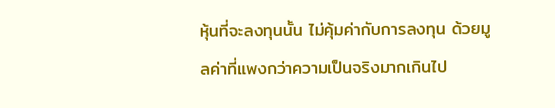หุ้นที่จะลงทุนนั้น ไม่คุ้มค่ากับการลงทุน ด้วยมูลค่าที่แพงกว่าความเป็นจริงมากเกินไป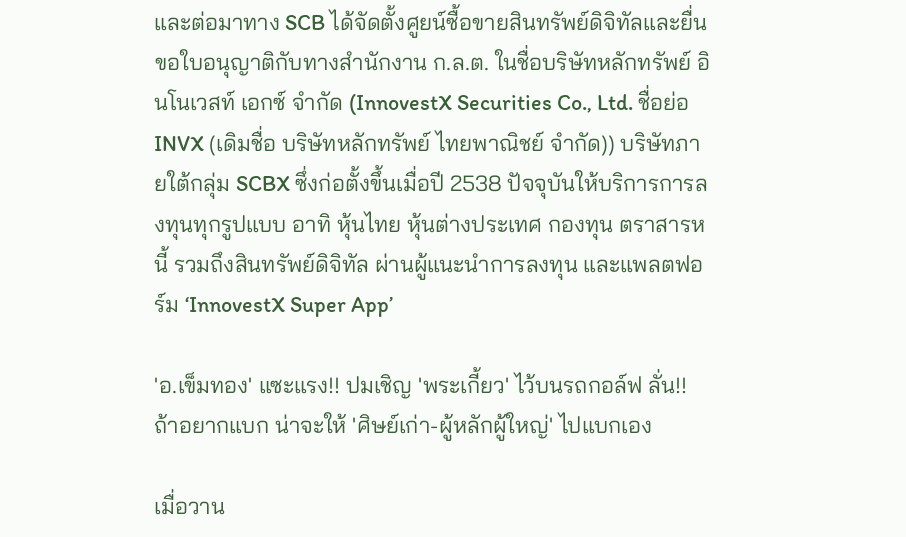และต่อมาทาง SCB ได้จัดตั้งศูยน์ซื้อขายสินทรัพย์ดิจิทัลและยื่นขอใบอนุญาติกับทางสำนักงาน ก.ล.ต. ในชื่อบริษัทหลักทรัพย์ อินโนเวสท์ เอกซ์ จำกัด (InnovestX Securities Co., Ltd. ชื่อย่อ INVX (เดิมชื่อ บริษัทหลักทรัพย์ ไทยพาณิชย์ จำกัด)) บริษัทภายใต้กลุ่ม SCBX ซึ่งก่อตั้งขึ้นเมื่อปี 2538 ปัจจุบันให้บริการการลงทุนทุกรูปแบบ อาทิ หุ้นไทย หุ้นต่างประเทศ กองทุน ตราสารหนี้ รวมถึงสินทรัพย์ดิจิทัล ผ่านผู้แนะนำการลงทุน และแพลตฟอร์ม ‘InnovestX Super App’

'อ.เข็มทอง' แซะแรง!! ปมเชิญ 'พระเกี้ยว' ไว้บนรถกอล์ฟ ลั่น!! ถ้าอยากแบก น่าจะให้ 'ศิษย์เก่า-ผู้หลักผู้ใหญ่' ไปแบกเอง

เมื่อวาน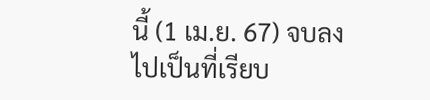นี้ (1 เม.ย. 67) จบลงไปเป็นที่เรียบ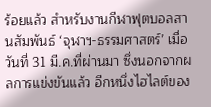ร้อยแล้ว สำหรับงานกีฬาฟุตบอลสานสัมพันธ์ ‘จุฬาฯ-ธรรมศาสตร์’ เมื่อวันที่ 31 มี.ค.ที่ผ่านมา ซึ่งนอกจากผลการแข่งขันแล้ว อีกหนึ่งไฮไลต์ของ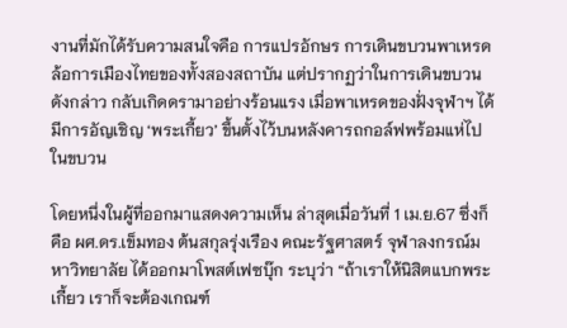งานที่มักได้รับความสนใจคือ การแปรอักษร การเดินขบวนพาเหรดล้อการเมืองไทยของทั้งสองสถาบัน แต่ปรากฏว่าในการเดินขบวนดังกล่าว กลับเกิดดรามาอย่างร้อนแรง เมื่อพาเหรดของฝั่งจุฬาฯ ได้มีการอัญเชิญ ‘พระเกี้ยว’ ขึ้นตั้งไว้บนหลังคารถกอล์ฟพร้อมแห่ไปในขบวน

โดยหนึ่งในผู้ที่ออกมาแสดงความเห็น ล่าสุดเมื่อวันที่ 1 เม.ย.67 ซึ่งก็คือ ผศ.ดร.เข็มทอง ต้นสกุลรุ่งเรือง คณะรัฐศาสตร์ จุฬาลงกรณ์มหาวิทยาลัย ได้ออกมาโพสต์เฟซบุ๊ก ระบุว่า “ถ้าเราให้นิสิตแบกพระเกี้ยว เราก็จะต้องเกณฑ์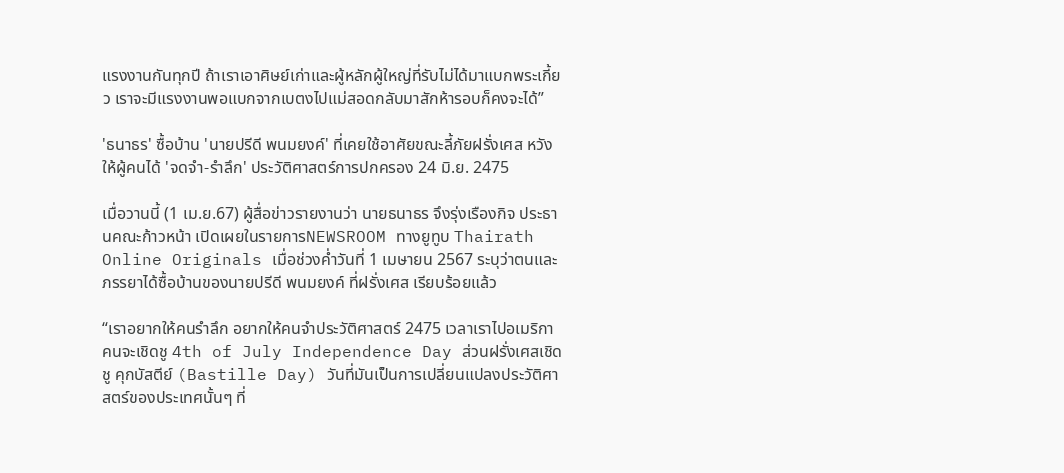แรงงานกันทุกปี ถ้าเราเอาศิษย์เก่าและผู้หลักผู้ใหญ่ที่รับไม่ได้มาแบกพระเกี้ยว เราจะมีแรงงานพอแบกจากเบตงไปแม่สอดกลับมาสักห้ารอบก็คงจะได้”

'ธนาธร' ซื้อบ้าน 'นายปรีดี พนมยงค์' ที่เคยใช้อาศัยขณะลี้ภัยฝรั่งเศส หวังให้ผู้คนได้ 'จดจำ-รำลึก' ประวัติศาสตร์การปกครอง 24 มิ.ย. 2475

เมื่อวานนี้ (1 เม.ย.67) ผู้สื่อข่าวรายงานว่า นายธนาธร จึงรุ่งเรืองกิจ ประธานคณะก้าวหน้า เปิดเผยในรายการNEWSROOM ทางยูทูบ Thairath Online Originals เมื่อช่วงค่ำวันที่ 1 เมษายน 2567 ระบุว่าตนและภรรยาได้ซื้อบ้านของนายปรีดี พนมยงค์ ที่ฝรั่งเศส เรียบร้อยแล้ว

“เราอยากให้คนรำลึก อยากให้คนจำประวัติศาสตร์ 2475 เวลาเราไปอเมริกาคนจะเชิดชู 4th of July Independence Day ส่วนฝรั่งเศสเชิดชู คุกบัสตีย์ (Bastille Day) วันที่มันเป็นการเปลี่ยนแปลงประวัติศาสตร์ของประเทศนั้นๆ ที่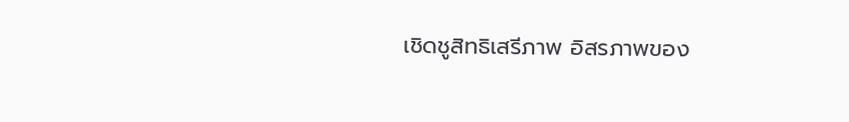เชิดชูสิทธิเสรีภาพ อิสรภาพของ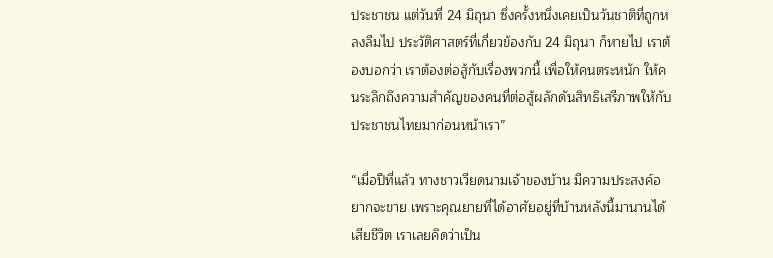ประชาชน แต่วันที่ 24 มิถุนา ซึ่งครั้งหนึ่งเคยเป็นวันชาติที่ถูกหลงลืมไป ประวัติศาสตร์ที่เกี่ยวข้องกับ 24 มิถุนา ก็หายไป เราต้องบอกว่า เราต้องต่อสู้กับเรื่องพวกนี้ เพื่อให้คนตระหนัก ให้คนระลึกถึงความสำคัญของคนที่ต่อสู้ผลักดันสิทธิเสรีภาพให้กับประชาชนไทยมาก่อนหน้าเรา”

“เมื่อปีที่แล้ว ทางชาวเวียดนามเจ้าของบ้าน มีความประสงค์อยากจะขาย เพราะคุณยายที่ได้อาศัยอยู่ที่บ้านหลังนี้มานานได้เสียชีวิต เราเลยคิดว่าเป็น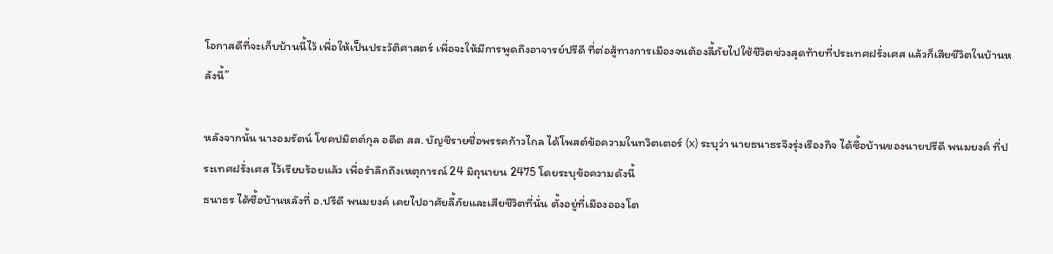โอกาสดีที่จะเก็บบ้านนี้ไว้ เพื่อให้เป็นประวัติศาสตร์ เพื่อจะให้มีการพูดถึงอาจารย์ปรีดี ที่ต่อสู้ทางการเมืองจนต้องลี้ภัยไปใช้ชีวิตช่วงสุดท้ายที่ประเทศฝรั่งเศส แล้วก็เสียชีวิตในบ้านหลังนี้”

หลังจากนั้น นางอมรัตน์ โชคปมิตต์กุล อดีต สส. บัญชีรายชื่อพรรคก้าวไกล ได้โพสต์ข้อความในทวิตเตอร์ (x) ระบุว่า นายธนาธรจึงรุ่งเรืองกิจ ได้ซื้อบ้านของนายปรีดี พนมยงค์ ที่ประเทศฝรั่งเศส ไว้เรียบร้อยแล้ว เพื่อรำลึกถึงเหตุการณ์ 24 มิถุนายน 2475 โดยระบุข้อความดังนี้
ธนาธร ได้ซื้อบ้านหลังที่ อ.ปรีดี พนมยงค์ เคยไปอาศัยลี้ภัยและเสียชีวิตที่นั่น ตั้งอยู่ที่เมืองอองโต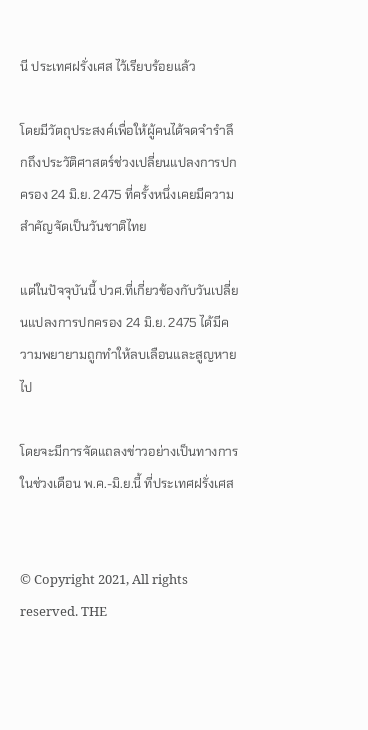นี ประเทศฝรั่งเศส ไว้เรียบร้อยแล้ว

โดยมีวัตถุประสงค์เพื่อให้ผู้คนได้จดจำรำลึกถึงประวัติศาสตร์ช่วงเปลี่ยนแปลงการปกครอง 24 มิ.ย. 2475 ที่ครั้งหนึ่งเคยมีความสำคัญจัดเป็นวันชาติไทย

แต่ในปัจจุบันนี้ ปวศ.ที่เกี่ยวข้องกับวันเปลี่ยนแปลงการปกครอง 24 มิ.ย. 2475 ได้มีความพยายามถูกทำให้ลบเลือนและสูญหายไป

โดยจะมีการจัดแถลงข่าวอย่างเป็นทางการในช่วงเดือน พ.ค.-มิ.ย.นี้ ที่ประเทศฝรั่งเศส


© Copyright 2021, All rights reserved. THE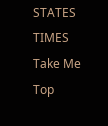STATES TIMES
Take Me Top